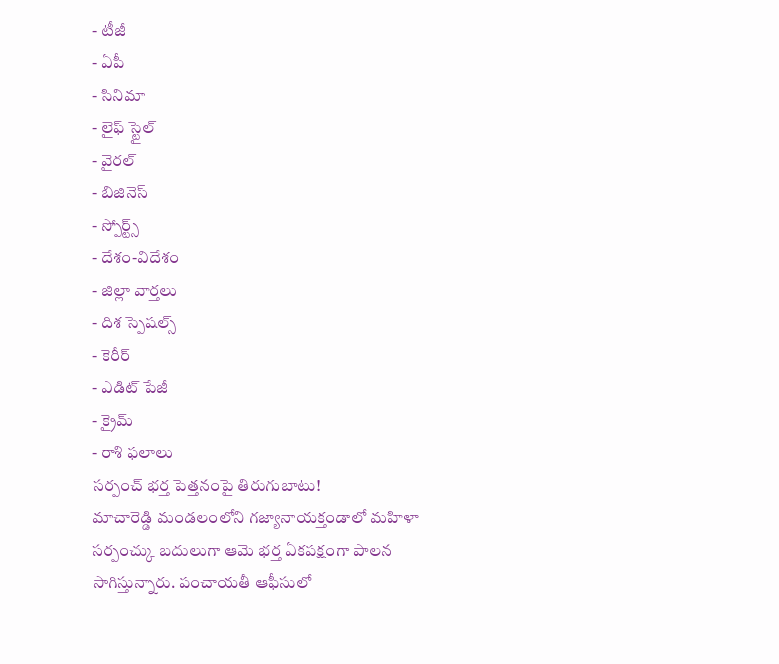- టీజీ
- ఏపీ
- సినిమా
- లైఫ్ స్టైల్
- వైరల్
- బిజినెస్
- స్పోర్ట్స్
- దేశం-విదేశం
- జిల్లా వార్తలు
- దిశ స్పెషల్స్
- కెరీర్
- ఎడిట్ పేజీ
- క్రైమ్
- రాశి ఫలాలు
సర్పంచ్ భర్త పెత్తనంపై తిరుగుబాటు!
మాచారెడ్డి మండలంలోని గజ్యానాయక్తండాలో మహిళా సర్పంచ్కు బదులుగా ఆమె భర్త ఏకపక్షంగా పాలన సాగిస్తున్నారు. పంచాయతీ ఆఫీసులో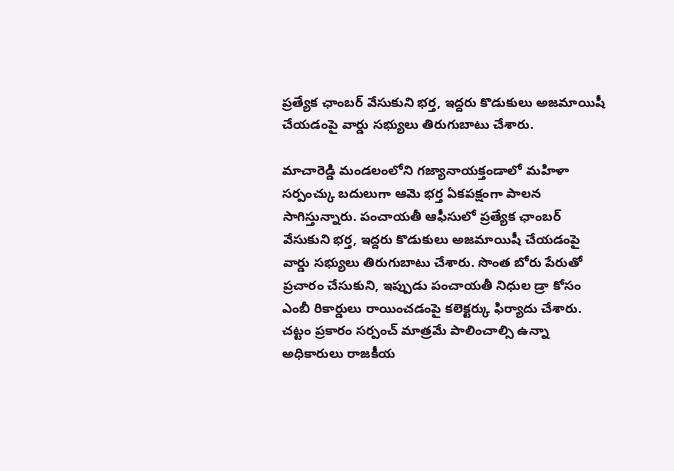ప్రత్యేక ఛాంబర్ వేసుకుని భర్త, ఇద్దరు కొడుకులు అజమాయిషీ చేయడంపై వార్డు సభ్యులు తిరుగుబాటు చేశారు.

మాచారెడ్డి మండలంలోని గజ్యానాయక్తండాలో మహిళా సర్పంచ్కు బదులుగా ఆమె భర్త ఏకపక్షంగా పాలన సాగిస్తున్నారు. పంచాయతీ ఆఫీసులో ప్రత్యేక ఛాంబర్ వేసుకుని భర్త, ఇద్దరు కొడుకులు అజమాయిషీ చేయడంపై వార్డు సభ్యులు తిరుగుబాటు చేశారు. సొంత బోరు పేరుతో ప్రచారం చేసుకుని, ఇప్పుడు పంచాయతీ నిధుల డ్రా కోసం ఎంబీ రికార్డులు రాయించడంపై కలెక్టర్కు ఫిర్యాదు చేశారు. చట్టం ప్రకారం సర్పంచ్ మాత్రమే పాలించాల్సి ఉన్నా అధికారులు రాజకీయ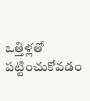ఒత్తిళ్లతో పట్టించుకోవడం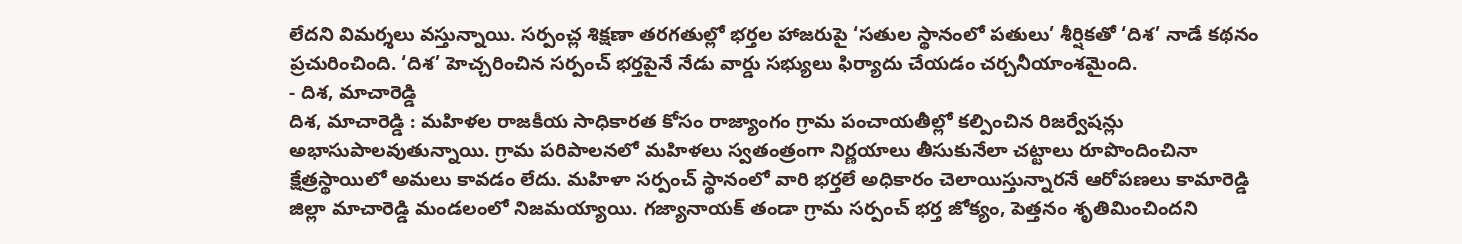లేదని విమర్శలు వస్తున్నాయి. సర్పంచ్ల శిక్షణా తరగతుల్లో భర్తల హాజరుపై ‘సతుల స్థానంలో పతులు’ శీర్షికతో ‘దిశ’ నాడే కథనం ప్రచురించింది. ‘దిశ’ హెచ్చరించిన సర్పంచ్ భర్తపైనే నేడు వార్డు సభ్యులు ఫిర్యాదు చేయడం చర్చనీయాంశమైంది.
- దిశ, మాచారెడ్డి
దిశ, మాచారెడ్డి : మహిళల రాజకీయ సాధికారత కోసం రాజ్యాంగం గ్రామ పంచాయతీల్లో కల్పించిన రిజర్వేషన్లు అభాసుపాలవుతున్నాయి. గ్రామ పరిపాలనలో మహిళలు స్వతంత్రంగా నిర్ణయాలు తీసుకునేలా చట్టాలు రూపొందించినా క్షేత్రస్థాయిలో అమలు కావడం లేదు. మహిళా సర్పంచ్ స్థానంలో వారి భర్తలే అధికారం చెలాయిస్తున్నారనే ఆరోపణలు కామారెడ్డి జిల్లా మాచారెడ్డి మండలంలో నిజమయ్యాయి. గజ్యానాయక్ తండా గ్రామ సర్పంచ్ భర్త జోక్యం, పెత్తనం శృతిమించిందని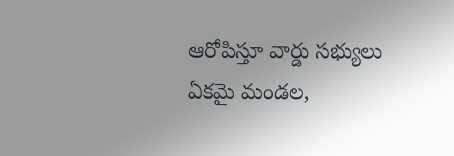ఆరోపిస్తూ వార్డు సభ్యులు ఏకమై మండల,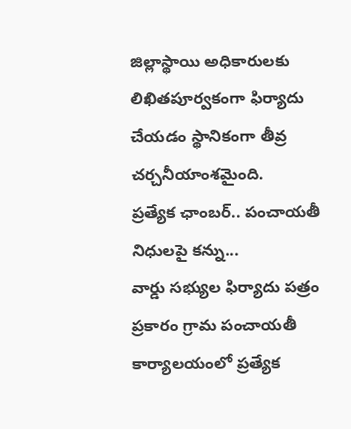జిల్లాస్థాయి అధికారులకు లిఖితపూర్వకంగా ఫిర్యాదు చేయడం స్థానికంగా తీవ్ర చర్చనీయాంశమైంది.
ప్రత్యేక ఛాంబర్.. పంచాయతీ నిధులపై కన్ను...
వార్డు సభ్యుల ఫిర్యాదు పత్రం ప్రకారం గ్రామ పంచాయతీ కార్యాలయంలో ప్రత్యేక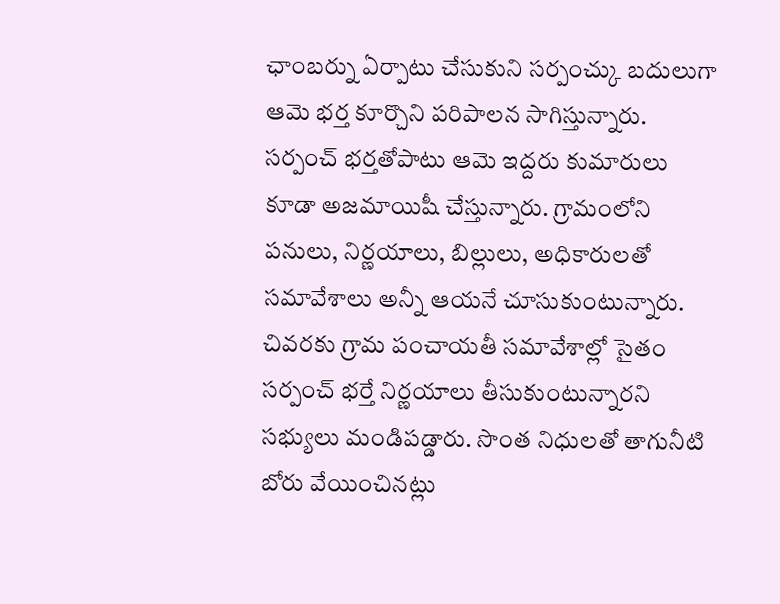ఛాంబర్ను ఏర్పాటు చేసుకుని సర్పంచ్కు బదులుగా ఆమె భర్త కూర్చొని పరిపాలన సాగిస్తున్నారు. సర్పంచ్ భర్తతోపాటు ఆమె ఇద్దరు కుమారులు కూడా అజమాయిషీ చేస్తున్నారు. గ్రామంలోని పనులు, నిర్ణయాలు, బిల్లులు, అధికారులతో సమావేశాలు అన్నీ ఆయనే చూసుకుంటున్నారు. చివరకు గ్రామ పంచాయతీ సమావేశాల్లో సైతం సర్పంచ్ భర్తే నిర్ణయాలు తీసుకుంటున్నారని సభ్యులు మండిపడ్డారు. సొంత నిధులతో తాగునీటి బోరు వేయించినట్లు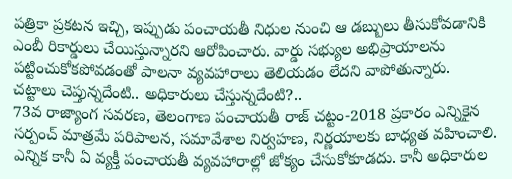పత్రికా ప్రకటన ఇచ్చి, ఇప్పుడు పంచాయతీ నిధుల నుంచి ఆ డబ్బులు తీసుకోవడానికి ఎంబీ రికార్డులు చేయిస్తున్నారని ఆరోపించారు. వార్డు సభ్యుల అభిప్రాయాలను పట్టించుకోకపోవడంతో పాలనా వ్యవహారాలు తెలియడం లేదని వాపోతున్నారు.
చట్టాలు చెప్తున్నదేంటి.. అధికారులు చేస్తున్నదేంటి?..
73వ రాజ్యాంగ సవరణ, తెలంగాణ పంచాయతీ రాజ్ చట్టం-2018 ప్రకారం ఎన్నికైన సర్పంచ్ మాత్రమే పరిపాలన, సమావేశాల నిర్వహణ, నిర్ణయాలకు బాధ్యత వహించాలి. ఎన్నిక కానీ ఏ వ్యక్తీ పంచాయతీ వ్యవహారాల్లో జోక్యం చేసుకోకూడదు. కానీ అధికారుల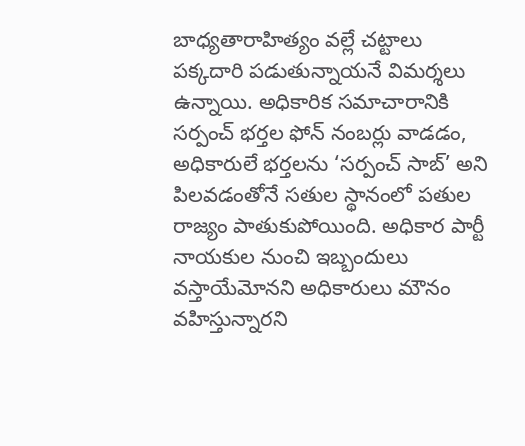బాధ్యతారాహిత్యం వల్లే చట్టాలు పక్కదారి పడుతున్నాయనే విమర్శలు ఉన్నాయి. అధికారిక సమాచారానికి సర్పంచ్ భర్తల ఫోన్ నంబర్లు వాడడం, అధికారులే భర్తలను ‘సర్పంచ్ సాబ్’ అని పిలవడంతోనే సతుల స్థానంలో పతుల రాజ్యం పాతుకుపోయింది. అధికార పార్టీ నాయకుల నుంచి ఇబ్బందులు వస్తాయేమోనని అధికారులు మౌనం వహిస్తున్నారని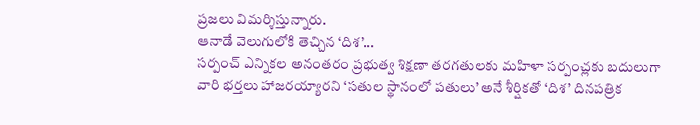ప్రజలు విమర్శిస్తున్నారు.
ఆనాడే వెలుగులోకి తెచ్చిన ‘దిశ’...
సర్పంచ్ ఎన్నికల అనంతరం ప్రభుత్వ శిక్షణా తరగతులకు మహిళా సర్పంచ్లకు బదులుగా వారి భర్తలు హాజరయ్యారని ‘సతుల స్థానంలో పతులు’ అనే శీర్షికతో ‘దిశ’ దినపత్రిక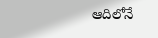ఆదిలోనే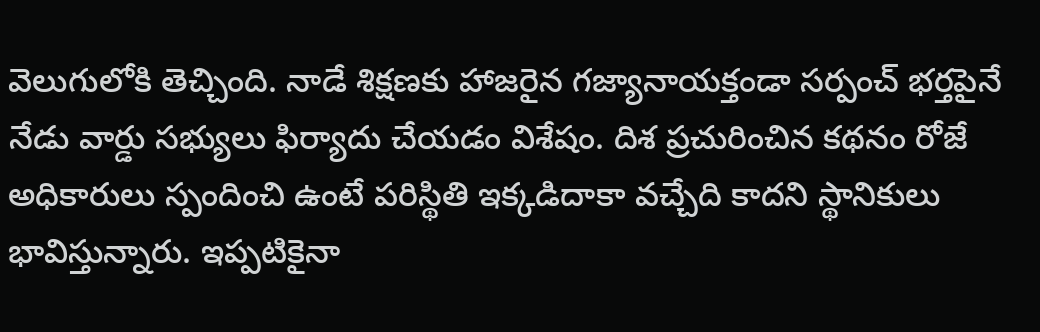వెలుగులోకి తెచ్చింది. నాడే శిక్షణకు హాజరైన గజ్యానాయక్తండా సర్పంచ్ భర్తపైనే నేడు వార్డు సభ్యులు ఫిర్యాదు చేయడం విశేషం. దిశ ప్రచురించిన కథనం రోజే అధికారులు స్పందించి ఉంటే పరిస్థితి ఇక్కడిదాకా వచ్చేది కాదని స్థానికులు భావిస్తున్నారు. ఇప్పటికైనా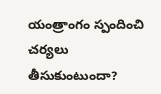యంత్రాంగం స్పందించి చర్యలు తీసుకుంటుందా?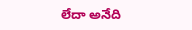లేదా అనేది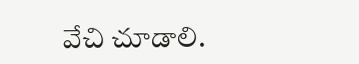వేచి చూడాలి.